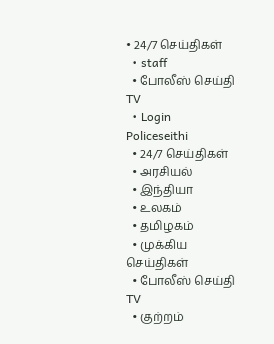• 24/7 செய்திகள்
  • staff
  • போலீஸ் செய்தி TV
  • Login
Policeseithi
  • 24/7 செய்திகள்
  • அரசியல்
  • இந்தியா
  • உலகம்
  • தமிழகம்
  • முக்கிய செய்திகள்
  • போலீஸ் செய்தி TV
  • குற்றம்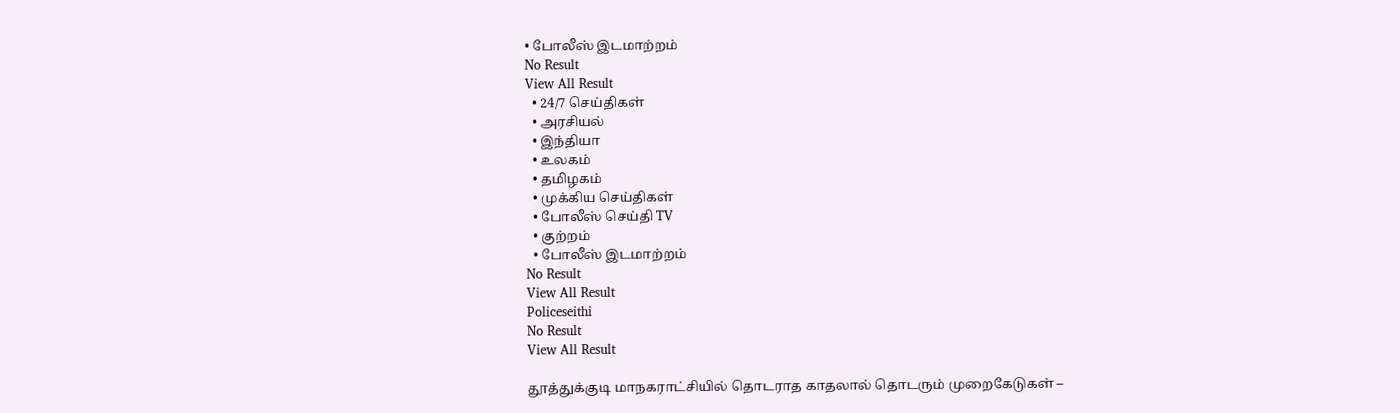• போலீஸ் இடமாற்றம்
No Result
View All Result
  • 24/7 செய்திகள்
  • அரசியல்
  • இந்தியா
  • உலகம்
  • தமிழகம்
  • முக்கிய செய்திகள்
  • போலீஸ் செய்தி TV
  • குற்றம்
  • போலீஸ் இடமாற்றம்
No Result
View All Result
Policeseithi
No Result
View All Result

தூத்துக்குடி மாநகராட்சியில் தொடராத காதலால் தொடரும் முறைகேடுகள் –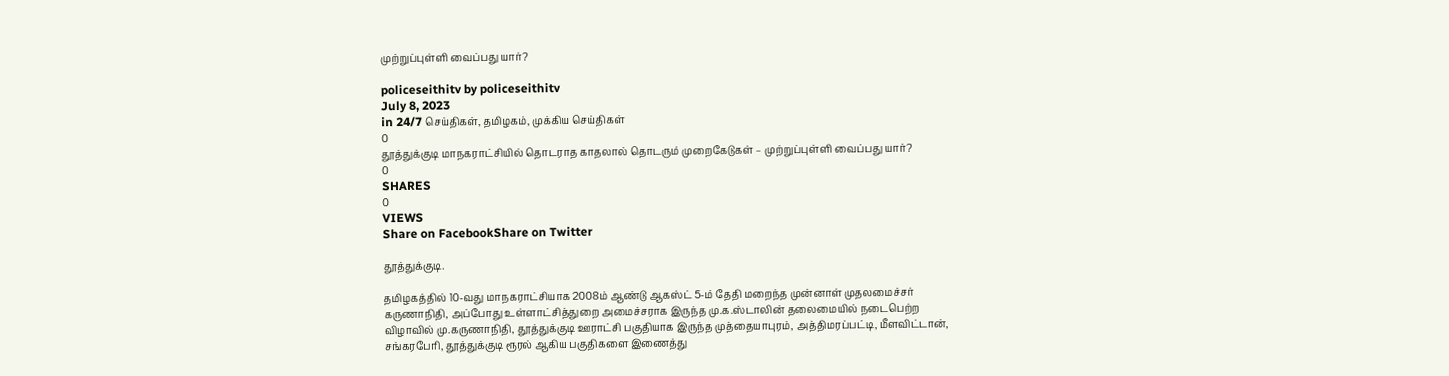முற்றுப்புள்ளி வைப்பது யார்?

policeseithitv by policeseithitv
July 8, 2023
in 24/7 செய்திகள், தமிழகம், முக்கிய செய்திகள்
0
தூத்துக்குடி மாநகராட்சியில் தொடராத காதலால் தொடரும் முறைகேடுகள் – முற்றுப்புள்ளி வைப்பது யார்?
0
SHARES
0
VIEWS
Share on FacebookShare on Twitter

தூத்துக்குடி.

தமிழகத்தில் 10-வது மாநகராட்சியாக 2008ம் ஆண்டு ஆகஸ்ட் 5-ம் தேதி மறைந்த முன்னாள் முதலமைச்சர் கருணாநிதி, அப்போது உள்ளாட்சித்துறை அமைச்சராக இருந்த மு.க.ஸ்டாலின் தலைமையில் நடைபெற்ற விழாவில் மு.கருணாநிதி, தூத்துக்குடி ஊராட்சி பகுதியாக இருந்த முத்தையாபுரம், அத்திமரப்பட்டி, மீளவிட்டான், சங்கரபேரி, தூத்துக்குடி ரூரல் ஆகிய பகுதிகளை இணைத்து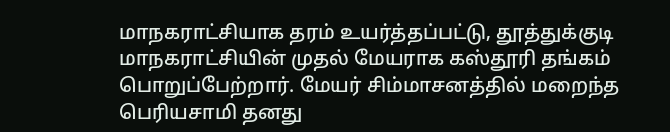மாநகராட்சியாக தரம் உயர்த்தப்பட்டு, தூத்துக்குடி மாநகராட்சியின் முதல் மேயராக கஸ்தூரி தங்கம் பொறுப்பேற்றார். மேயர் சிம்மாசனத்தில் மறைந்த பெரியசாமி தனது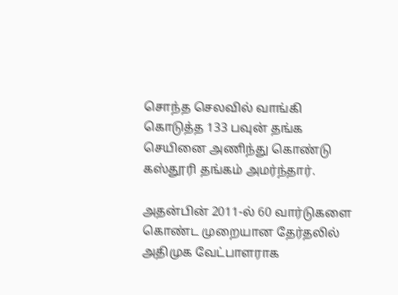சொந்த செலவில் வாங்கி கொடுத்த 133 பவுன் தங்க செயினை அணிந்து கொண்டு கஸ்தூரி தங்கம் அமர்ந்தார்.

அதன்பின் 2011-ல் 60 வார்டுகளை கொண்ட முறையான தேர்தலில் அதிமுக வேட்பாளராக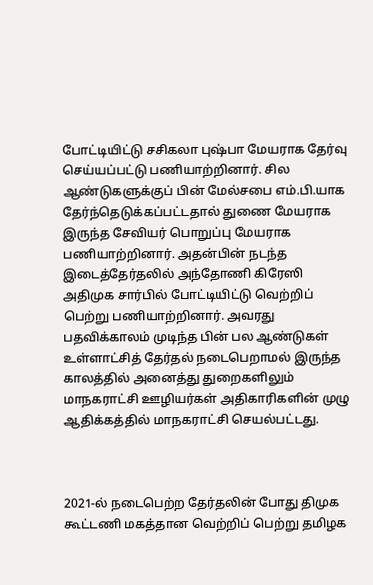போட்டியிட்டு சசிகலா புஷ்பா மேயராக தேர்வு செய்யப்பட்டு பணியாற்றினார். சில ஆண்டுகளுக்குப் பின் மேல்சபை எம்.பி.யாக தேர்ந்தெடுக்கப்பட்டதால் துணை மேயராக இருந்த சேவியர் பொறுப்பு மேயராக பணியாற்றினார். அதன்பின் நடந்த இடைத்தேர்தலில் அந்தோணி கிரேஸி அதிமுக சார்பில் போட்டியிட்டு வெற்றிப் பெற்று பணியாற்றினார். அவரது பதவிக்காலம் முடிந்த பின் பல ஆண்டுகள் உள்ளாட்சித் தேர்தல் நடைபெறாமல் இருந்த காலத்தில் அனைத்து துறைகளிலும் மாநகராட்சி ஊழியர்கள் அதிகாரிகளின் முழு ஆதிக்கத்தில் மாநகராட்சி செயல்பட்டது.



2021-ல் நடைபெற்ற தேர்தலின் போது திமுக கூட்டணி மகத்தான வெற்றிப் பெற்று தமிழக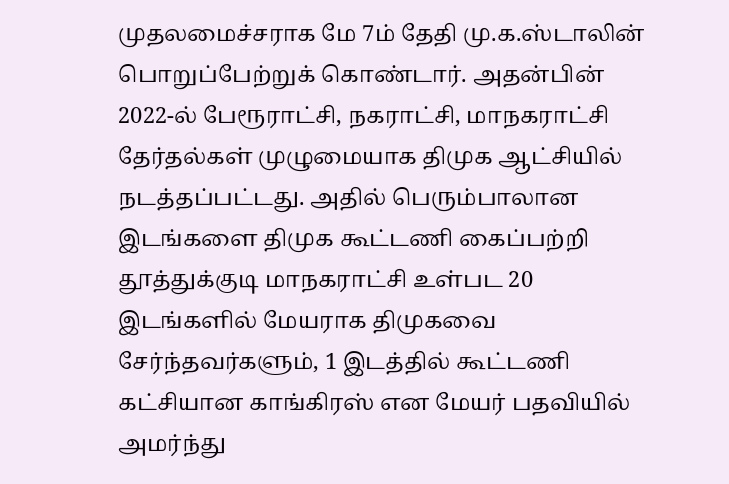முதலமைச்சராக மே 7ம் தேதி மு.க.ஸ்டாலின் பொறுப்பேற்றுக் கொண்டார். அதன்பின் 2022-ல் பேரூராட்சி, நகராட்சி, மாநகராட்சி தேர்தல்கள் முழுமையாக திமுக ஆட்சியில் நடத்தப்பட்டது. அதில் பெரும்பாலான இடங்களை திமுக கூட்டணி கைப்பற்றி தூத்துக்குடி மாநகராட்சி உள்பட 20 இடங்களில் மேயராக திமுகவை சேர்ந்தவர்களும், 1 இடத்தில் கூட்டணி கட்சியான காங்கிரஸ் என மேயர் பதவியில் அமர்ந்து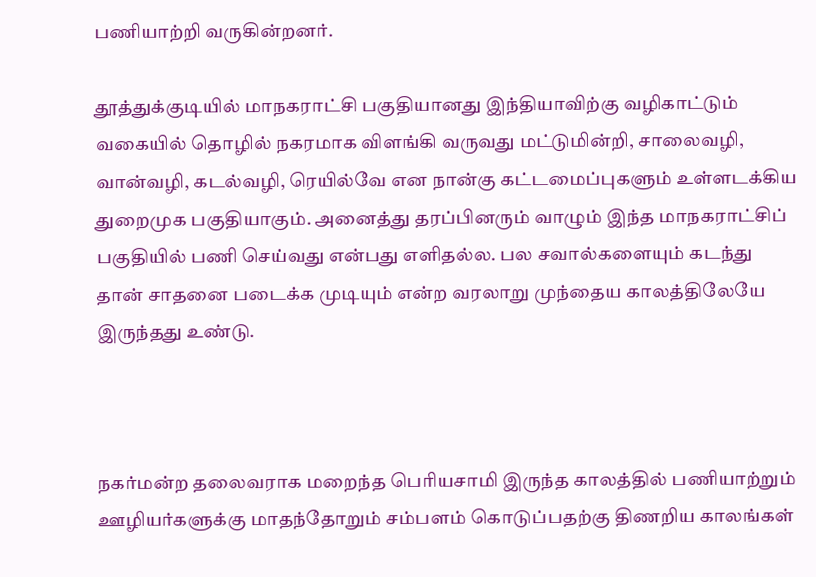பணியாற்றி வருகின்றனர்.

தூத்துக்குடியில் மாநகராட்சி பகுதியானது இந்தியாவிற்கு வழிகாட்டும் வகையில் தொழில் நகரமாக விளங்கி வருவது மட்டுமின்றி, சாலைவழி, வான்வழி, கடல்வழி, ரெயில்வே என நான்கு கட்டமைப்புகளும் உள்ளடக்கிய துறைமுக பகுதியாகும். அனைத்து தரப்பினரும் வாழும் இந்த மாநகராட்சிப் பகுதியில் பணி செய்வது என்பது எளிதல்ல. பல சவால்களையும் கடந்து தான் சாதனை படைக்க முடியும் என்ற வரலாறு முந்தைய காலத்திலேயே இருந்தது உண்டு.



நகர்மன்ற தலைவராக மறைந்த பெரியசாமி இருந்த காலத்தில் பணியாற்றும் ஊழியர்களுக்கு மாதந்தோறும் சம்பளம் கொடுப்பதற்கு திணறிய காலங்கள்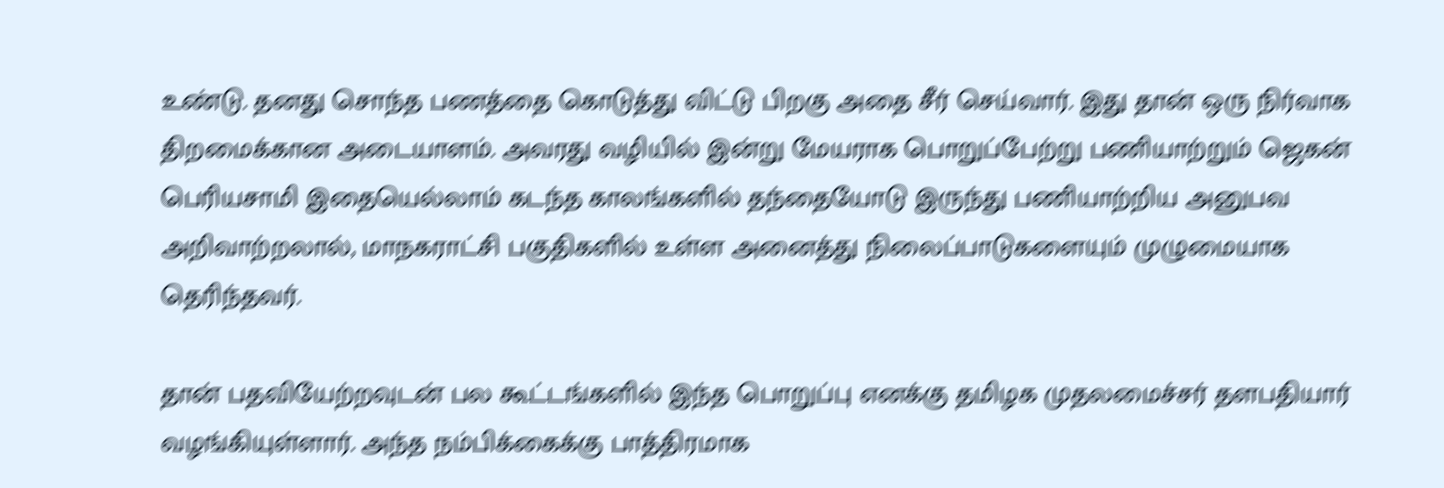உண்டு. தனது சொந்த பணத்தை கொடுத்து விட்டு பிறகு அதை சீர் செய்வார். இது தான் ஒரு நிர்வாக திறமைக்கான அடையாளம். அவரது வழியில் இன்று மேயராக பொறுப்பேற்று பணியாற்றும் ஜெகன் பெரியசாமி இதையெல்லாம் கடந்த காலங்களில் தந்தையோடு இருந்து பணியாற்றிய அனுபவ அறிவாற்றலால், மாநகராட்சி பகுதிகளில் உள்ள அனைத்து நிலைப்பாடுகளையும் முழுமையாக தெரிந்தவர்.

தான் பதவியேற்றவுடன் பல கூட்டங்களில் இந்த பொறுப்பு எனக்கு தமிழக முதலமைச்சர் தளபதியார் வழங்கியுள்ளார். அந்த நம்பிக்கைக்கு பாத்திரமாக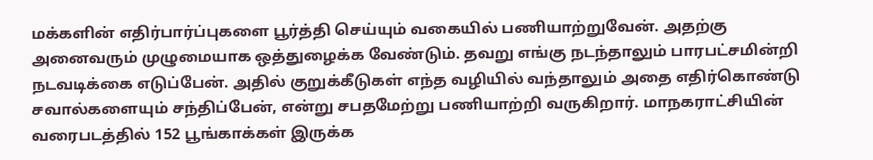மக்களின் எதிர்பார்ப்புகளை பூர்த்தி செய்யும் வகையில் பணியாற்றுவேன். அதற்கு அனைவரும் முழுமையாக ஒத்துழைக்க வேண்டும். தவறு எங்கு நடந்தாலும் பாரபட்சமின்றி நடவடிக்கை எடுப்பேன். அதில் குறுக்கீடுகள் எந்த வழியில் வந்தாலும் அதை எதிர்கொண்டு சவால்களையும் சந்திப்பேன், என்று சபதமேற்று பணியாற்றி வருகிறார். மாநகராட்சியின் வரைபடத்தில் 152 பூங்காக்கள் இருக்க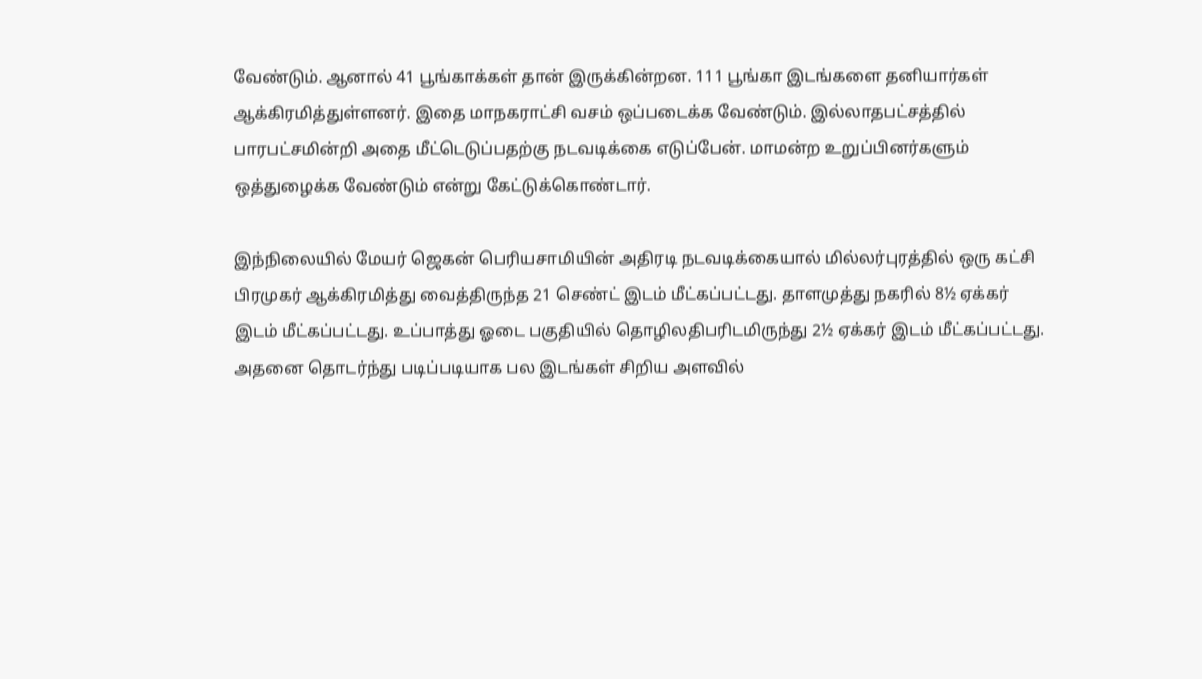வேண்டும். ஆனால் 41 பூங்காக்கள் தான் இருக்கின்றன. 111 பூங்கா இடங்களை தனியார்கள் ஆக்கிரமித்துள்ளனர். இதை மாநகராட்சி வசம் ஒப்படைக்க வேண்டும். இல்லாதபட்சத்தில் பாரபட்சமின்றி அதை மீட்டெடுப்பதற்கு நடவடிக்கை எடுப்பேன். மாமன்ற உறுப்பினர்களும் ஒத்துழைக்க வேண்டும் என்று கேட்டுக்கொண்டார்.

இந்நிலையில் மேயர் ஜெகன் பெரியசாமியின் அதிரடி நடவடிக்கையால் மில்லர்புரத்தில் ஒரு கட்சி பிரமுகர் ஆக்கிரமித்து வைத்திருந்த 21 செண்ட் இடம் மீட்கப்பட்டது. தாளமுத்து நகரில் 8½ ஏக்கர் இடம் மீட்கப்பட்டது. உப்பாத்து ஓடை பகுதியில் தொழிலதிபரிடமிருந்து 2½ ஏக்கர் இடம் மீட்கப்பட்டது. அதனை தொடர்ந்து படிப்படியாக பல இடங்கள் சிறிய அளவில்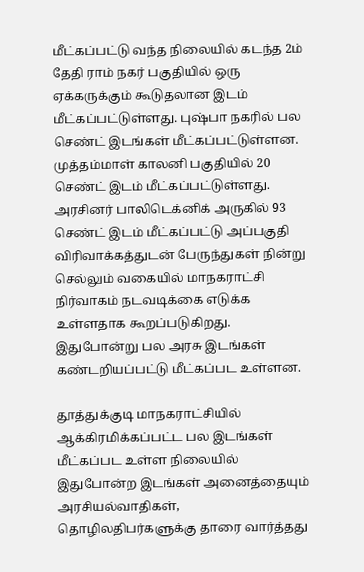மீட்கப்பட்டு வந்த நிலையில் கடந்த 2ம் தேதி ராம் நகர் பகுதியில் ஒரு ஏக்கருக்கும் கூடுதலான இடம் மீட்கப்பட்டுள்ளது. புஷ்பா நகரில் பல செண்ட் இடங்கள் மீட்கப்பட்டுள்ளன. முத்தம்மாள் காலனி பகுதியில் 20 செண்ட் இடம் மீட்கப்பட்டுள்ளது. அரசினர் பாலிடெக்னிக் அருகில் 93 செண்ட் இடம் மீட்கப்பட்டு அப்பகுதி விரிவாக்கத்துடன் பேருந்துகள் நின்று செல்லும் வகையில் மாநகராட்சி நிர்வாகம் நடவடிக்கை எடுக்க உள்ளதாக கூறப்படுகிறது. இதுபோன்று பல அரசு இடங்கள் கண்டறியப்பட்டு மீட்கப்பட உள்ளன.

தூத்துக்குடி மாநகராட்சியில் ஆக்கிரமிக்கப்பட்ட பல இடங்கள் மீட்கப்பட உள்ள நிலையில் இதுபோன்ற இடங்கள் அனைத்தையும் அரசியல்வாதிகள், தொழிலதிபர்களுக்கு தாரை வார்த்தது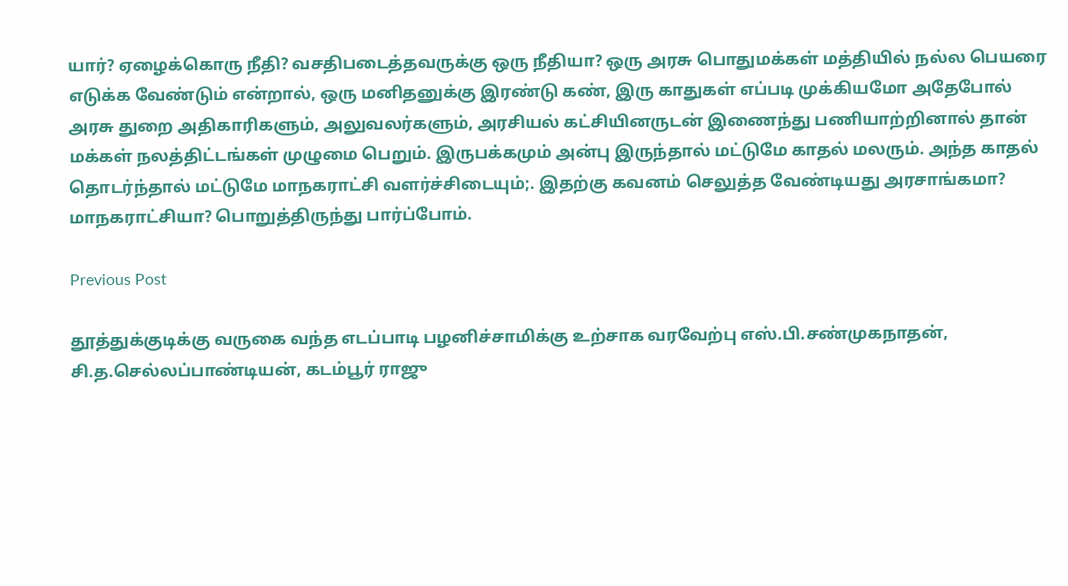யார்? ஏழைக்கொரு நீதி? வசதிபடைத்தவருக்கு ஒரு நீதியா? ஒரு அரசு பொதுமக்கள் மத்தியில் நல்ல பெயரை எடுக்க வேண்டும் என்றால், ஒரு மனிதனுக்கு இரண்டு கண், இரு காதுகள் எப்படி முக்கியமோ அதேபோல் அரசு துறை அதிகாரிகளும், அலுவலர்களும், அரசியல் கட்சியினருடன் இணைந்து பணியாற்றினால் தான் மக்கள் நலத்திட்டங்கள் முழுமை பெறும். இருபக்கமும் அன்பு இருந்தால் மட்டுமே காதல் மலரும். அந்த காதல் தொடர்ந்தால் மட்டுமே மாநகராட்சி வளர்ச்சிடையும்;. இதற்கு கவனம் செலுத்த வேண்டியது அரசாங்கமா? மாநகராட்சியா? பொறுத்திருந்து பார்ப்போம்.

Previous Post

தூத்துக்குடிக்கு வருகை வந்த எடப்பாடி பழனிச்சாமிக்கு உற்சாக வரவேற்பு எஸ்.பி.சண்முகநாதன், சி.த.செல்லப்பாண்டியன், கடம்பூர் ராஜு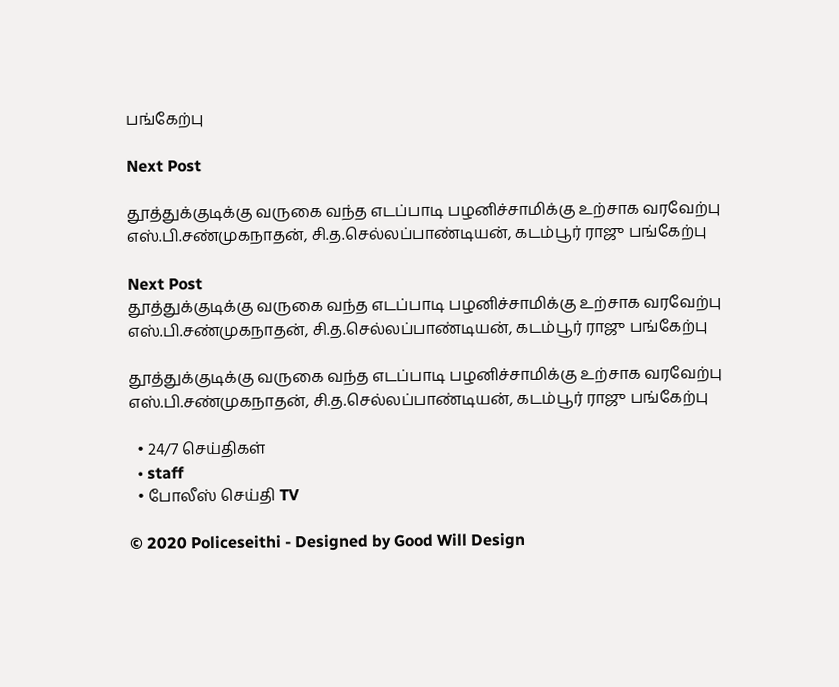பங்கேற்பு

Next Post

தூத்துக்குடிக்கு வருகை வந்த எடப்பாடி பழனிச்சாமிக்கு உற்சாக வரவேற்பு எஸ்.பி.சண்முகநாதன், சி.த.செல்லப்பாண்டியன், கடம்பூர் ராஜு பங்கேற்பு

Next Post
தூத்துக்குடிக்கு வருகை வந்த எடப்பாடி பழனிச்சாமிக்கு உற்சாக வரவேற்பு  எஸ்.பி.சண்முகநாதன், சி.த.செல்லப்பாண்டியன், கடம்பூர் ராஜு பங்கேற்பு

தூத்துக்குடிக்கு வருகை வந்த எடப்பாடி பழனிச்சாமிக்கு உற்சாக வரவேற்பு எஸ்.பி.சண்முகநாதன், சி.த.செல்லப்பாண்டியன், கடம்பூர் ராஜு பங்கேற்பு

  • 24/7 செய்திகள்
  • staff
  • போலீஸ் செய்தி TV

© 2020 Policeseithi - Designed by Good Will Design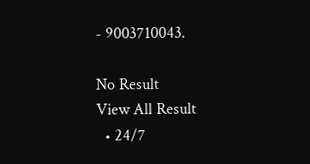- 9003710043.

No Result
View All Result
  • 24/7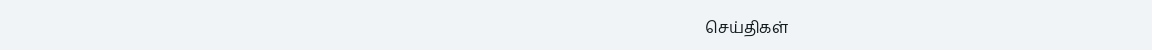செய்திகள்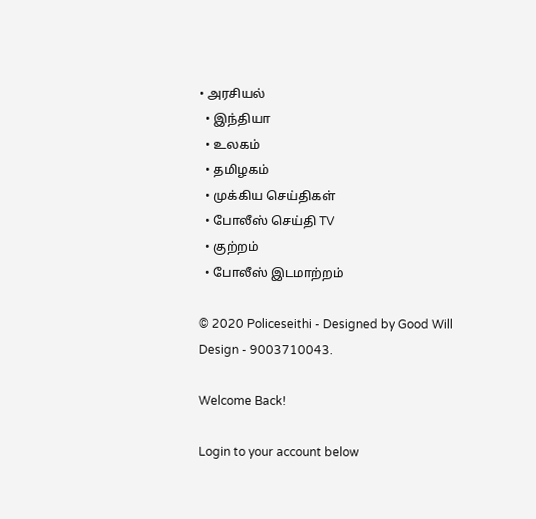• அரசியல்
  • இந்தியா
  • உலகம்
  • தமிழகம்
  • முக்கிய செய்திகள்
  • போலீஸ் செய்தி TV
  • குற்றம்
  • போலீஸ் இடமாற்றம்

© 2020 Policeseithi - Designed by Good Will Design - 9003710043.

Welcome Back!

Login to your account below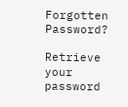Forgotten Password?

Retrieve your password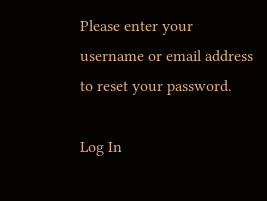Please enter your username or email address to reset your password.

Log In